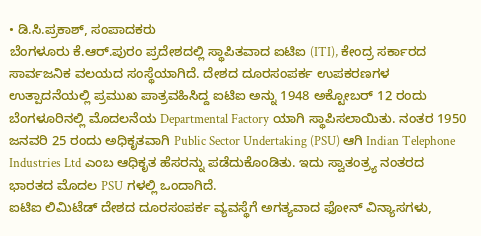• ಡಿ.ಸಿ.ಪ್ರಕಾಶ್, ಸಂಪಾದಕರು
ಬೆಂಗಳೂರು ಕೆ.ಆರ್.ಪುರಂ ಪ್ರದೇಶದಲ್ಲಿ ಸ್ಥಾಪಿತವಾದ ಐಟಿಐ (ITI), ಕೇಂದ್ರ ಸರ್ಕಾರದ ಸಾರ್ವಜನಿಕ ವಲಯದ ಸಂಸ್ಥೆಯಾಗಿದೆ. ದೇಶದ ದೂರಸಂಪರ್ಕ ಉಪಕರಣಗಳ ಉತ್ಪಾದನೆಯಲ್ಲಿ ಪ್ರಮುಖ ಪಾತ್ರವಹಿಸಿದ್ದ ಐಟಿಐ ಅನ್ನು 1948 ಅಕ್ಟೋಬರ್ 12 ರಂದು ಬೆಂಗಳೂರಿನಲ್ಲಿ ಮೊದಲನೆಯ Departmental Factory ಯಾಗಿ ಸ್ಥಾಪಿಸಲಾಯಿತು. ನಂತರ 1950 ಜನವರಿ 25 ರಂದು ಅಧಿಕೃತವಾಗಿ Public Sector Undertaking (PSU) ಆಗಿ Indian Telephone Industries Ltd ಎಂಬ ಆಧಿಕೃತ ಹೆಸರನ್ನು ಪಡೆದುಕೊಂಡಿತು. ಇದು ಸ್ವಾತಂತ್ರ್ಯ ನಂತರದ ಭಾರತದ ಮೊದಲ PSU ಗಳಲ್ಲಿ ಒಂದಾಗಿದೆ.
ಐಟಿಐ ಲಿಮಿಟೆಡ್ ದೇಶದ ದೂರಸಂಪರ್ಕ ವ್ಯವಸ್ಥೆಗೆ ಅಗತ್ಯವಾದ ಫೋನ್ ವಿನ್ಯಾಸಗಳು,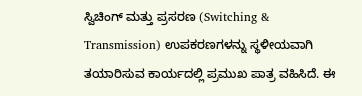ಸ್ವಿಚಿಂಗ್ ಮತ್ತು ಪ್ರಸರಣ (Switching & Transmission) ಉಪಕರಣಗಳನ್ನು ಸ್ಥಳೀಯವಾಗಿ ತಯಾರಿಸುವ ಕಾರ್ಯದಲ್ಲಿ ಪ್ರಮುಖ ಪಾತ್ರ ವಹಿಸಿದೆ. ಈ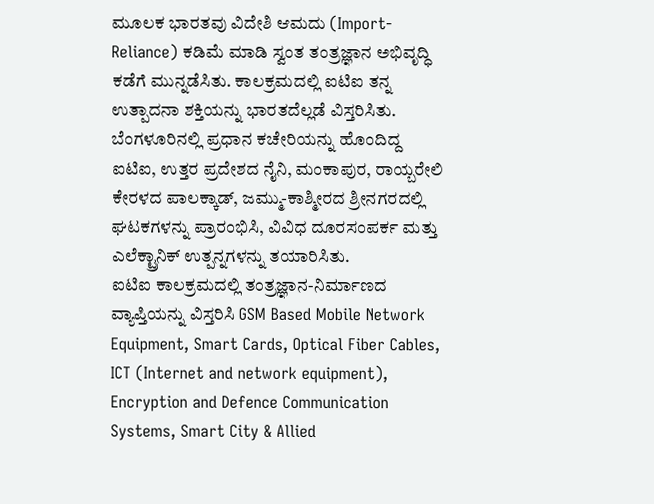ಮೂಲಕ ಭಾರತವು ವಿದೇಶಿ ಆಮದು (Import-Reliance) ಕಡಿಮೆ ಮಾಡಿ ಸ್ವಂತ ತಂತ್ರಜ್ಞಾನ ಅಭಿವೃದ್ಧಿ ಕಡೆಗೆ ಮುನ್ನಡೆಸಿತು. ಕಾಲಕ್ರಮದಲ್ಲಿ ಐಟಿಐ ತನ್ನ ಉತ್ಪಾದನಾ ಶಕ್ತಿಯನ್ನು ಭಾರತದೆಲ್ಲಡೆ ವಿಸ್ತರಿಸಿತು.
ಬೆಂಗಳೂರಿನಲ್ಲಿ ಪ್ರಧಾನ ಕಚೇರಿಯನ್ನು ಹೊಂದಿದ್ದ ಐಟಿಐ, ಉತ್ತರ ಪ್ರದೇಶದ ನೈನಿ, ಮಂಕಾಪುರ, ರಾಯ್ಬರೇಲಿ ಕೇರಳದ ಪಾಲಕ್ಕಾಡ್, ಜಮ್ಮು-ಕಾಶ್ಮೀರದ ಶ್ರೀನಗರದಲ್ಲಿ ಘಟಕಗಳನ್ನು ಪ್ರಾರಂಭಿಸಿ, ವಿವಿಧ ದೂರಸಂಪರ್ಕ ಮತ್ತು ಎಲೆಕ್ಟ್ರಾನಿಕ್ ಉತ್ಪನ್ನಗಳನ್ನು ತಯಾರಿಸಿತು.
ಐಟಿಐ ಕಾಲಕ್ರಮದಲ್ಲಿ ತಂತ್ರಜ್ಞಾನ-ನಿರ್ಮಾಣದ ವ್ಯಾಪ್ತಿಯನ್ನು ವಿಸ್ತರಿಸಿ GSM Based Mobile Network Equipment, Smart Cards, Optical Fiber Cables, ICT (Internet and network equipment), Encryption and Defence Communication Systems, Smart City & Allied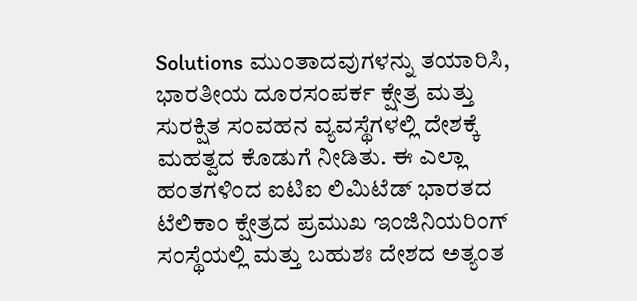Solutions ಮುಂತಾದವುಗಳನ್ನು ತಯಾರಿಸಿ, ಭಾರತೀಯ ದೂರಸಂಪರ್ಕ ಕ್ಷೇತ್ರ ಮತ್ತು ಸುರಕ್ಷಿತ ಸಂವಹನ ವ್ಯವಸ್ಥೆಗಳಲ್ಲಿ ದೇಶಕ್ಕೆ ಮಹತ್ವದ ಕೊಡುಗೆ ನೀಡಿತು. ಈ ಎಲ್ಲಾ ಹಂತಗಳಿಂದ ಐಟಿಐ ಲಿಮಿಟೆಡ್ ಭಾರತದ ಟೆಲಿಕಾಂ ಕ್ಷೇತ್ರದ ಪ್ರಮುಖ ಇಂಜಿನಿಯರಿಂಗ್ ಸಂಸ್ಥೆಯಲ್ಲಿ ಮತ್ತು ಬಹುಶಃ ದೇಶದ ಅತ್ಯಂತ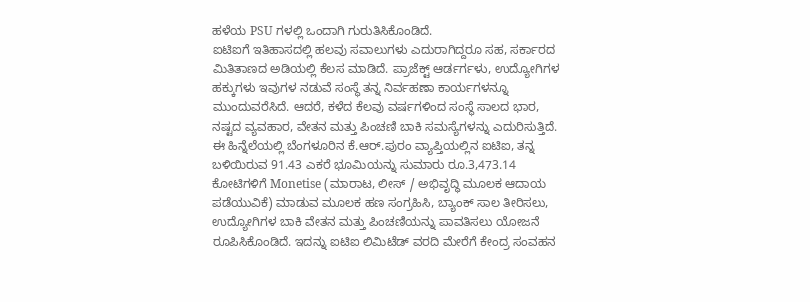ಹಳೆಯ PSU ಗಳಲ್ಲಿ ಒಂದಾಗಿ ಗುರುತಿಸಿಕೊಂಡಿದೆ.
ಐಟಿಐಗೆ ಇತಿಹಾಸದಲ್ಲಿ ಹಲವು ಸವಾಲುಗಳು ಎದುರಾಗಿದ್ದರೂ ಸಹ, ಸರ್ಕಾರದ ಮಿತಿತಾಣದ ಅಡಿಯಲ್ಲಿ ಕೆಲಸ ಮಾಡಿದೆ. ಪ್ರಾಜೆಕ್ಟ್ ಆರ್ಡರ್ಗಳು, ಉದ್ಯೋಗಿಗಳ ಹಕ್ಕುಗಳು ಇವುಗಳ ನಡುವೆ ಸಂಸ್ಥೆ ತನ್ನ ನಿರ್ವಹಣಾ ಕಾರ್ಯಗಳನ್ನೂ ಮುಂದುವರೆಸಿದೆ. ಆದರೆ, ಕಳೆದ ಕೆಲವು ವರ್ಷಗಳಿಂದ ಸಂಸ್ಥೆ ಸಾಲದ ಭಾರ, ನಷ್ಟದ ವ್ಯವಹಾರ, ವೇತನ ಮತ್ತು ಪಿಂಚಣಿ ಬಾಕಿ ಸಮಸ್ಯೆಗಳನ್ನು ಎದುರಿಸುತ್ತಿದೆ.
ಈ ಹಿನ್ನೆಲೆಯಲ್ಲಿ ಬೆಂಗಳೂರಿನ ಕೆ.ಆರ್.ಪುರಂ ವ್ಯಾಪ್ತಿಯಲ್ಲಿನ ಐಟಿಐ, ತನ್ನ ಬಳಿಯಿರುವ 91.43 ಎಕರೆ ಭೂಮಿಯನ್ನು ಸುಮಾರು ರೂ.3,473.14 ಕೋಟಿಗಳಿಗೆ Monetise (ಮಾರಾಟ, ಲೀಸ್ / ಅಭಿವೃದ್ಧಿ ಮೂಲಕ ಆದಾಯ ಪಡೆಯುವಿಕೆ) ಮಾಡುವ ಮೂಲಕ ಹಣ ಸಂಗ್ರಹಿಸಿ, ಬ್ಯಾಂಕ್ ಸಾಲ ತೀರಿಸಲು, ಉದ್ಯೋಗಿಗಳ ಬಾಕಿ ವೇತನ ಮತ್ತು ಪಿಂಚಣಿಯನ್ನು ಪಾವತಿಸಲು ಯೋಜನೆ ರೂಪಿಸಿಕೊಂಡಿದೆ. ಇದನ್ನು ಐಟಿಐ ಲಿಮಿಟೆಡ್ ವರದಿ ಮೇರೆಗೆ ಕೇಂದ್ರ ಸಂವಹನ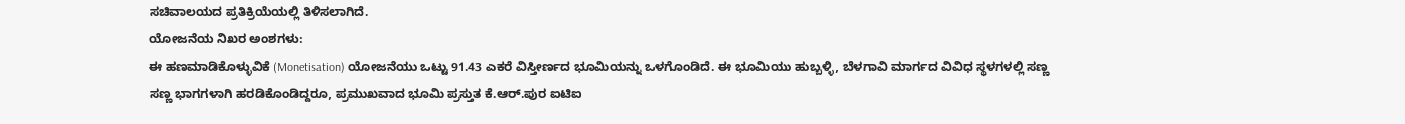ಸಚಿವಾಲಯದ ಪ್ರತಿಕ್ರಿಯೆಯಲ್ಲಿ ತಿಳಿಸಲಾಗಿದೆ.
ಯೋಜನೆಯ ನಿಖರ ಅಂಶಗಳು:
ಈ ಹಣಮಾಡಿಕೊಳ್ಳುವಿಕೆ (Monetisation) ಯೋಜನೆಯು ಒಟ್ಟು 91.43 ಎಕರೆ ವಿಸ್ತೀರ್ಣದ ಭೂಮಿಯನ್ನು ಒಳಗೊಂಡಿದೆ. ಈ ಭೂಮಿಯು ಹುಬ್ಬಳ್ಳಿ, ಬೆಳಗಾವಿ ಮಾರ್ಗದ ವಿವಿಧ ಸ್ಥಳಗಳಲ್ಲಿ ಸಣ್ಣ ಸಣ್ಣ ಭಾಗಗಳಾಗಿ ಹರಡಿಕೊಂಡಿದ್ದರೂ, ಪ್ರಮುಖವಾದ ಭೂಮಿ ಪ್ರಸ್ತುತ ಕೆ.ಆರ್.ಪುರ ಐಟಿಐ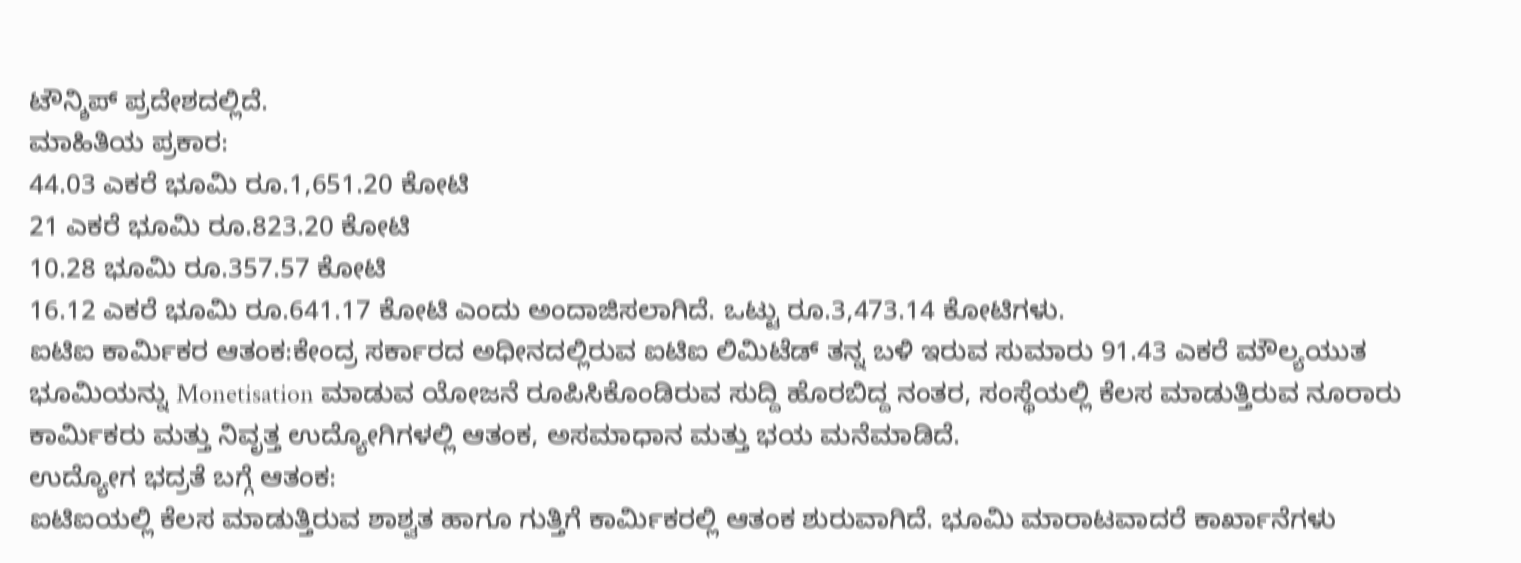ಟೌನ್ಶಿಪ್ ಪ್ರದೇಶದಲ್ಲಿದೆ.
ಮಾಹಿತಿಯ ಪ್ರಕಾರ:
44.03 ಎಕರೆ ಭೂಮಿ ರೂ.1,651.20 ಕೋಟಿ
21 ಎಕರೆ ಭೂಮಿ ರೂ.823.20 ಕೋಟಿ
10.28 ಭೂಮಿ ರೂ.357.57 ಕೋಟಿ
16.12 ಎಕರೆ ಭೂಮಿ ರೂ.641.17 ಕೋಟಿ ಎಂದು ಅಂದಾಜಿಸಲಾಗಿದೆ. ಒಟ್ಟು ರೂ.3,473.14 ಕೋಟಿಗಳು.
ಐಟಿಐ ಕಾರ್ಮಿಕರ ಆತಂಕ:ಕೇಂದ್ರ ಸರ್ಕಾರದ ಅಧೀನದಲ್ಲಿರುವ ಐಟಿಐ ಲಿಮಿಟೆಡ್ ತನ್ನ ಬಳಿ ಇರುವ ಸುಮಾರು 91.43 ಎಕರೆ ಮೌಲ್ಯಯುತ ಭೂಮಿಯನ್ನು Monetisation ಮಾಡುವ ಯೋಜನೆ ರೂಪಿಸಿಕೊಂಡಿರುವ ಸುದ್ದಿ ಹೊರಬಿದ್ದ ನಂತರ, ಸಂಸ್ಥೆಯಲ್ಲಿ ಕೆಲಸ ಮಾಡುತ್ತಿರುವ ನೂರಾರು ಕಾರ್ಮಿಕರು ಮತ್ತು ನಿವೃತ್ತ ಉದ್ಯೋಗಿಗಳಲ್ಲಿ ಆತಂಕ, ಅಸಮಾಧಾನ ಮತ್ತು ಭಯ ಮನೆಮಾಡಿದೆ.
ಉದ್ಯೋಗ ಭದ್ರತೆ ಬಗ್ಗೆ ಆತಂಕ:
ಐಟಿಐಯಲ್ಲಿ ಕೆಲಸ ಮಾಡುತ್ತಿರುವ ಶಾಶ್ವತ ಹಾಗೂ ಗುತ್ತಿಗೆ ಕಾರ್ಮಿಕರಲ್ಲಿ ಆತಂಕ ಶುರುವಾಗಿದೆ. ಭೂಮಿ ಮಾರಾಟವಾದರೆ ಕಾರ್ಖಾನೆಗಳು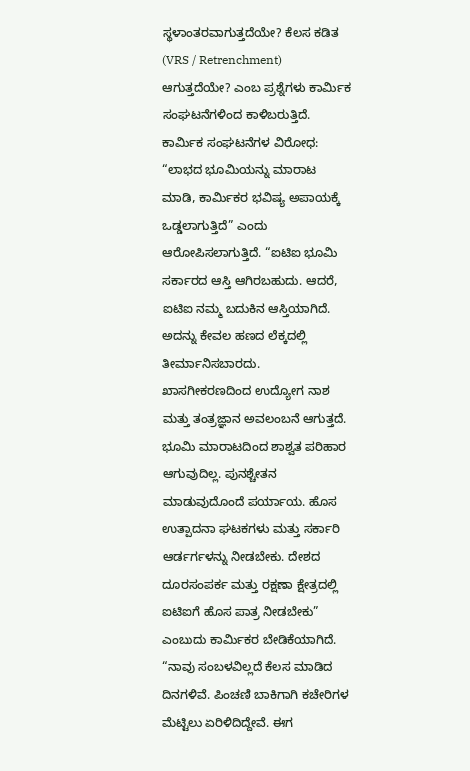ಸ್ಥಳಾಂತರವಾಗುತ್ತದೆಯೇ? ಕೆಲಸ ಕಡಿತ (VRS / Retrenchment) ಆಗುತ್ತದೆಯೇ? ಎಂಬ ಪ್ರಶ್ನೆಗಳು ಕಾರ್ಮಿಕ ಸಂಘಟನೆಗಳಿಂದ ಕಾಳಿಬರುತ್ತಿದೆ.
ಕಾರ್ಮಿಕ ಸಂಘಟನೆಗಳ ವಿರೋಧ:
“ಲಾಭದ ಭೂಮಿಯನ್ನು ಮಾರಾಟ ಮಾಡಿ, ಕಾರ್ಮಿಕರ ಭವಿಷ್ಯ ಅಪಾಯಕ್ಕೆ ಒಡ್ಡಲಾಗುತ್ತಿದೆ” ಎಂದು ಆರೋಪಿಸಲಾಗುತ್ತಿದೆ. “ಐಟಿಐ ಭೂಮಿ ಸರ್ಕಾರದ ಆಸ್ತಿ ಆಗಿರಬಹುದು. ಆದರೆ, ಐಟಿಐ ನಮ್ಮ ಬದುಕಿನ ಆಸ್ತಿಯಾಗಿದೆ. ಅದನ್ನು ಕೇವಲ ಹಣದ ಲೆಕ್ಕದಲ್ಲಿ ತೀರ್ಮಾನಿಸಬಾರದು. ಖಾಸಗೀಕರಣದಿಂದ ಉದ್ಯೋಗ ನಾಶ ಮತ್ತು ತಂತ್ರಜ್ಞಾನ ಅವಲಂಬನೆ ಆಗುತ್ತದೆ. ಭೂಮಿ ಮಾರಾಟದಿಂದ ಶಾಶ್ವತ ಪರಿಹಾರ ಆಗುವುದಿಲ್ಲ. ಪುನಶ್ಚೇತನ ಮಾಡುವುದೊಂದೆ ಪರ್ಯಾಯ. ಹೊಸ
ಉತ್ಪಾದನಾ ಘಟಕಗಳು ಮತ್ತು ಸರ್ಕಾರಿ ಆರ್ಡರ್ಗಳನ್ನು ನೀಡಬೇಕು. ದೇಶದ ದೂರಸಂಪರ್ಕ ಮತ್ತು ರಕ್ಷಣಾ ಕ್ಷೇತ್ರದಲ್ಲಿ ಐಟಿಐಗೆ ಹೊಸ ಪಾತ್ರ ನೀಡಬೇಕು” ಎಂಬುದು ಕಾರ್ಮಿಕರ ಬೇಡಿಕೆಯಾಗಿದೆ.
“ನಾವು ಸಂಬಳವಿಲ್ಲದೆ ಕೆಲಸ ಮಾಡಿದ ದಿನಗಳಿವೆ. ಪಿಂಚಣಿ ಬಾಕಿಗಾಗಿ ಕಚೇರಿಗಳ ಮೆಟ್ಟಿಲು ಏರಿಳಿದಿದ್ದೇವೆ. ಈಗ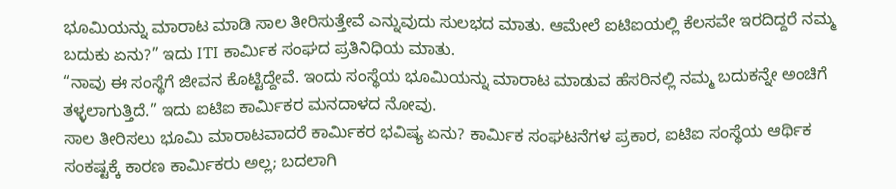ಭೂಮಿಯನ್ನು ಮಾರಾಟ ಮಾಡಿ ಸಾಲ ತೀರಿಸುತ್ತೇವೆ ಎನ್ನುವುದು ಸುಲಭದ ಮಾತು. ಆಮೇಲೆ ಐಟಿಐಯಲ್ಲಿ ಕೆಲಸವೇ ಇರದಿದ್ದರೆ ನಮ್ಮ ಬದುಕು ಏನು?” ಇದು ITI ಕಾರ್ಮಿಕ ಸಂಘದ ಪ್ರತಿನಿಧಿಯ ಮಾತು.
“ನಾವು ಈ ಸಂಸ್ಥೆಗೆ ಜೀವನ ಕೊಟ್ಟಿದ್ದೇವೆ. ಇಂದು ಸಂಸ್ಥೆಯ ಭೂಮಿಯನ್ನು ಮಾರಾಟ ಮಾಡುವ ಹೆಸರಿನಲ್ಲಿ ನಮ್ಮ ಬದುಕನ್ನೇ ಅಂಚಿಗೆ ತಳ್ಳಲಾಗುತ್ತಿದೆ.” ಇದು ಐಟಿಐ ಕಾರ್ಮಿಕರ ಮನದಾಳದ ನೋವು.
ಸಾಲ ತೀರಿಸಲು ಭೂಮಿ ಮಾರಾಟವಾದರೆ ಕಾರ್ಮಿಕರ ಭವಿಷ್ಯ ಏನು? ಕಾರ್ಮಿಕ ಸಂಘಟನೆಗಳ ಪ್ರಕಾರ, ಐಟಿಐ ಸಂಸ್ಥೆಯ ಆರ್ಥಿಕ ಸಂಕಷ್ಟಕ್ಕೆ ಕಾರಣ ಕಾರ್ಮಿಕರು ಅಲ್ಲ; ಬದಲಾಗಿ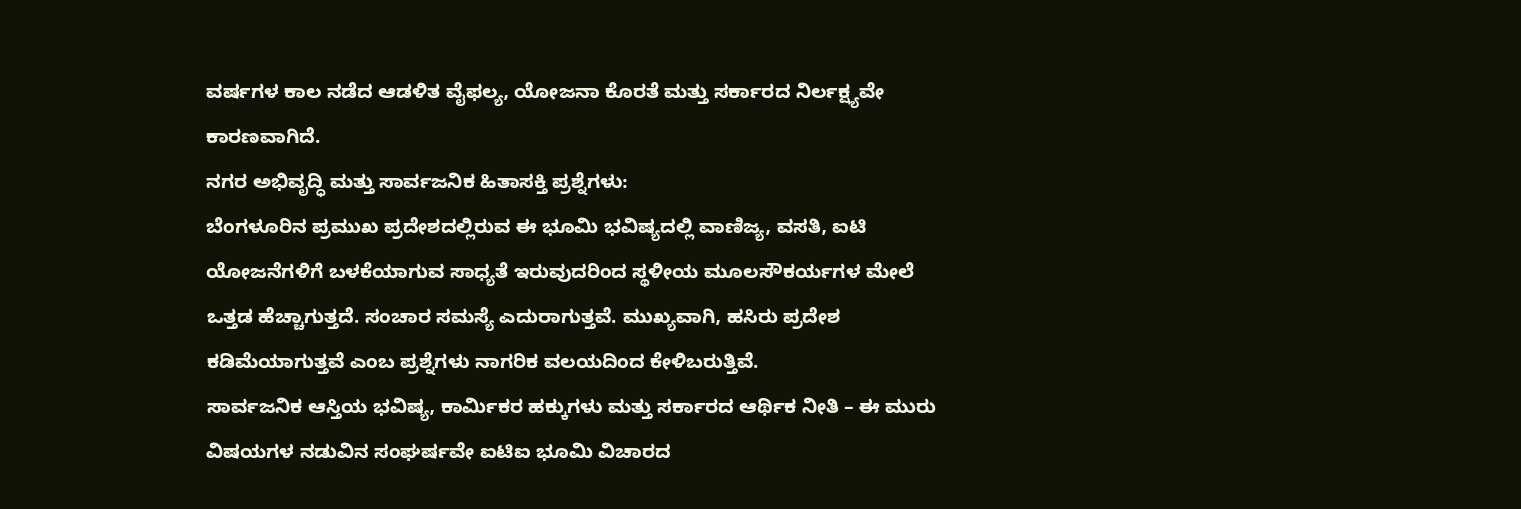ವರ್ಷಗಳ ಕಾಲ ನಡೆದ ಆಡಳಿತ ವೈಫಲ್ಯ, ಯೋಜನಾ ಕೊರತೆ ಮತ್ತು ಸರ್ಕಾರದ ನಿರ್ಲಕ್ಷ್ಯವೇ ಕಾರಣವಾಗಿದೆ.
ನಗರ ಅಭಿವೃದ್ಧಿ ಮತ್ತು ಸಾರ್ವಜನಿಕ ಹಿತಾಸಕ್ತಿ ಪ್ರಶ್ನೆಗಳು:
ಬೆಂಗಳೂರಿನ ಪ್ರಮುಖ ಪ್ರದೇಶದಲ್ಲಿರುವ ಈ ಭೂಮಿ ಭವಿಷ್ಯದಲ್ಲಿ ವಾಣಿಜ್ಯ, ವಸತಿ, ಐಟಿ ಯೋಜನೆಗಳಿಗೆ ಬಳಕೆಯಾಗುವ ಸಾಧ್ಯತೆ ಇರುವುದರಿಂದ ಸ್ಥಳೀಯ ಮೂಲಸೌಕರ್ಯಗಳ ಮೇಲೆ ಒತ್ತಡ ಹೆಚ್ಚಾಗುತ್ತದೆ. ಸಂಚಾರ ಸಮಸ್ಯೆ ಎದುರಾಗುತ್ತವೆ. ಮುಖ್ಯವಾಗಿ, ಹಸಿರು ಪ್ರದೇಶ ಕಡಿಮೆಯಾಗುತ್ತವೆ ಎಂಬ ಪ್ರಶ್ನೆಗಳು ನಾಗರಿಕ ವಲಯದಿಂದ ಕೇಳಿಬರುತ್ತಿವೆ.
ಸಾರ್ವಜನಿಕ ಆಸ್ತಿಯ ಭವಿಷ್ಯ, ಕಾರ್ಮಿಕರ ಹಕ್ಕುಗಳು ಮತ್ತು ಸರ್ಕಾರದ ಆರ್ಥಿಕ ನೀತಿ – ಈ ಮುರು ವಿಷಯಗಳ ನಡುವಿನ ಸಂಘರ್ಷವೇ ಐಟಿಐ ಭೂಮಿ ವಿಚಾರದ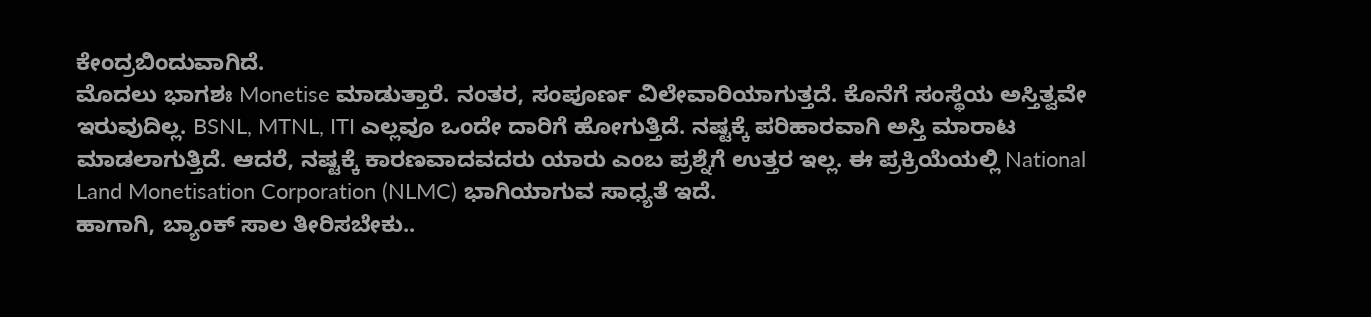ಕೇಂದ್ರಬಿಂದುವಾಗಿದೆ.
ಮೊದಲು ಭಾಗಶಃ Monetise ಮಾಡುತ್ತಾರೆ. ನಂತರ, ಸಂಪೂರ್ಣ ವಿಲೇವಾರಿಯಾಗುತ್ತದೆ. ಕೊನೆಗೆ ಸಂಸ್ಥೆಯ ಅಸ್ತಿತ್ವವೇ ಇರುವುದಿಲ್ಲ. BSNL, MTNL, ITI ಎಲ್ಲವೂ ಒಂದೇ ದಾರಿಗೆ ಹೋಗುತ್ತಿದೆ. ನಷ್ಟಕ್ಕೆ ಪರಿಹಾರವಾಗಿ ಅಸ್ತಿ ಮಾರಾಟ ಮಾಡಲಾಗುತ್ತಿದೆ. ಆದರೆ, ನಷ್ಟಕ್ಕೆ ಕಾರಣವಾದವದರು ಯಾರು ಎಂಬ ಪ್ರಶ್ನೆಗೆ ಉತ್ತರ ಇಲ್ಲ. ಈ ಪ್ರಕ್ರಿಯೆಯಲ್ಲಿ National Land Monetisation Corporation (NLMC) ಭಾಗಿಯಾಗುವ ಸಾಧ್ಯತೆ ಇದೆ.
ಹಾಗಾಗಿ, ಬ್ಯಾಂಕ್ ಸಾಲ ತೀರಿಸಬೇಕು..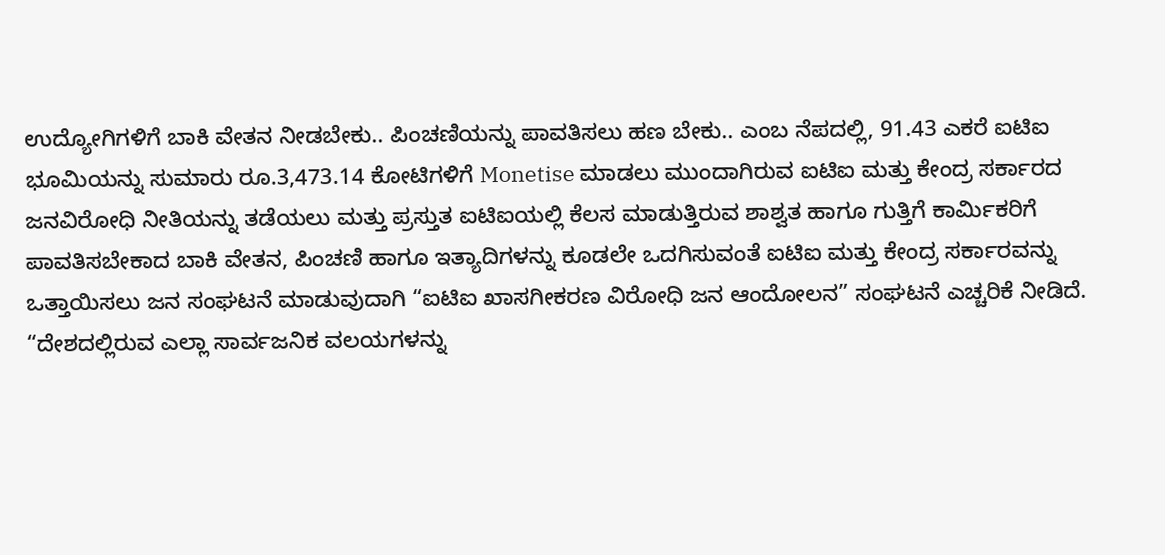ಉದ್ಯೋಗಿಗಳಿಗೆ ಬಾಕಿ ವೇತನ ನೀಡಬೇಕು.. ಪಿಂಚಣಿಯನ್ನು ಪಾವತಿಸಲು ಹಣ ಬೇಕು.. ಎಂಬ ನೆಪದಲ್ಲಿ, 91.43 ಎಕರೆ ಐಟಿಐ ಭೂಮಿಯನ್ನು ಸುಮಾರು ರೂ.3,473.14 ಕೋಟಿಗಳಿಗೆ Monetise ಮಾಡಲು ಮುಂದಾಗಿರುವ ಐಟಿಐ ಮತ್ತು ಕೇಂದ್ರ ಸರ್ಕಾರದ ಜನವಿರೋಧಿ ನೀತಿಯನ್ನು ತಡೆಯಲು ಮತ್ತು ಪ್ರಸ್ತುತ ಐಟಿಐಯಲ್ಲಿ ಕೆಲಸ ಮಾಡುತ್ತಿರುವ ಶಾಶ್ವತ ಹಾಗೂ ಗುತ್ತಿಗೆ ಕಾರ್ಮಿಕರಿಗೆ ಪಾವತಿಸಬೇಕಾದ ಬಾಕಿ ವೇತನ, ಪಿಂಚಣಿ ಹಾಗೂ ಇತ್ಯಾದಿಗಳನ್ನು ಕೂಡಲೇ ಒದಗಿಸುವಂತೆ ಐಟಿಐ ಮತ್ತು ಕೇಂದ್ರ ಸರ್ಕಾರವನ್ನು ಒತ್ತಾಯಿಸಲು ಜನ ಸಂಘಟನೆ ಮಾಡುವುದಾಗಿ “ಐಟಿಐ ಖಾಸಗೀಕರಣ ವಿರೋಧಿ ಜನ ಆಂದೋಲನ” ಸಂಘಟನೆ ಎಚ್ಚರಿಕೆ ನೀಡಿದೆ.
“ದೇಶದಲ್ಲಿರುವ ಎಲ್ಲಾ ಸಾರ್ವಜನಿಕ ವಲಯಗಳನ್ನು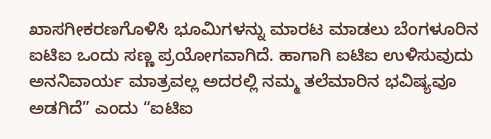ಖಾಸಗೀಕರಣಗೊಳಿಸಿ ಭೂಮಿಗಳನ್ನು ಮಾರಟ ಮಾಡಲು ಬೆಂಗಳೂರಿನ ಐಟಿಐ ಒಂದು ಸಣ್ಣ ಪ್ರಯೋಗವಾಗಿದೆ. ಹಾಗಾಗಿ ಐಟಿಐ ಉಳಿಸುವುದು ಅನನಿವಾರ್ಯ ಮಾತ್ರವಲ್ಲ ಅದರಲ್ಲಿ ನಮ್ಮ ತಲೆಮಾರಿನ ಭವಿಷ್ಯವೂ ಅಡಗಿದೆ” ಎಂದು “ಐಟಿಐ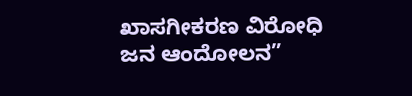ಖಾಸಗೀಕರಣ ವಿರೋಧಿ ಜನ ಆಂದೋಲನ”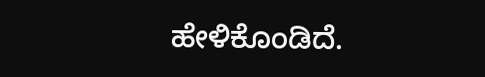ಹೇಳಿಕೊಂಡಿದೆ.